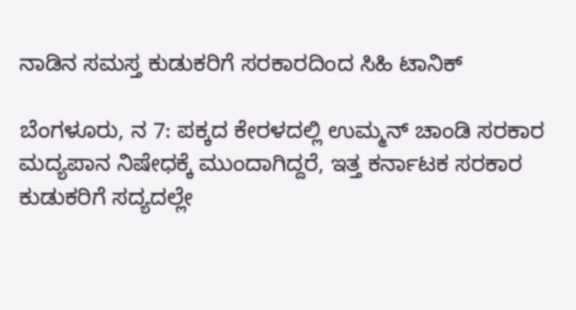ನಾಡಿನ ಸಮಸ್ತ ಕುಡುಕರಿಗೆ ಸರಕಾರದಿಂದ ಸಿಹಿ ಟಾನಿಕ್

ಬೆಂಗಳೂರು, ನ 7: ಪಕ್ಕದ ಕೇರಳದಲ್ಲಿ ಉಮ್ಮನ್ ಚಾಂಡಿ ಸರಕಾರ ಮದ್ಯಪಾನ ನಿಷೇಧಕ್ಕೆ ಮುಂದಾಗಿದ್ದರೆ, ಇತ್ತ ಕರ್ನಾಟಕ ಸರಕಾರ ಕುಡುಕರಿಗೆ ಸದ್ಯದಲ್ಲೇ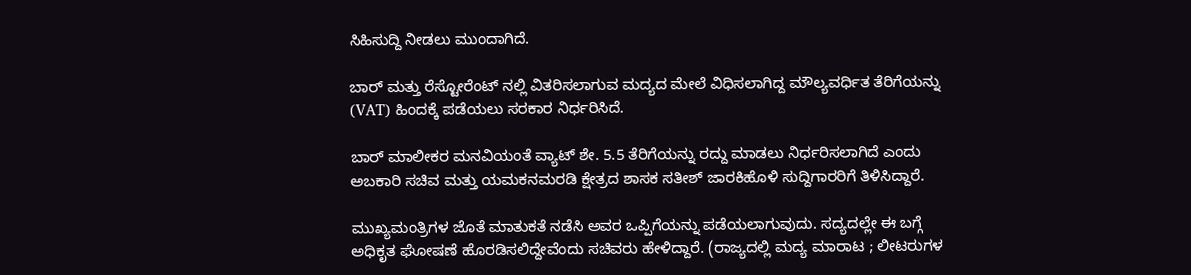ಸಿಹಿಸುದ್ದಿ ನೀಡಲು ಮುಂದಾಗಿದೆ.

ಬಾರ್ ಮತ್ತು ರೆಸ್ಟೋರೆಂಟ್ ನಲ್ಲಿ ವಿತರಿಸಲಾಗುವ ಮದ್ಯದ ಮೇಲೆ ವಿಧಿಸಲಾಗಿದ್ದ ಮೌಲ್ಯವರ್ಧಿತ ತೆರಿಗೆಯನ್ನು (VAT) ಹಿಂದಕ್ಕೆ ಪಡೆಯಲು ಸರಕಾರ ನಿರ್ಧರಿಸಿದೆ.

ಬಾರ್ ಮಾಲೀಕರ ಮನವಿಯಂತೆ ವ್ಯಾಟ್ ಶೇ. 5.5 ತೆರಿಗೆಯನ್ನು ರದ್ದು ಮಾಡಲು ನಿರ್ಧರಿಸಲಾಗಿದೆ ಎಂದು ಅಬಕಾರಿ ಸಚಿವ ಮತ್ತು ಯಮಕನಮರಡಿ ಕ್ಷೇತ್ರದ ಶಾಸಕ ಸತೀಶ್ ಜಾರಕಿಹೊಳಿ ಸುದ್ದಿಗಾರರಿಗೆ ತಿಳಿಸಿದ್ದಾರೆ.

ಮುಖ್ಯಮಂತ್ರಿಗಳ ಜೊತೆ ಮಾತುಕತೆ ನಡೆಸಿ ಅವರ ಒಪ್ಪಿಗೆಯನ್ನು ಪಡೆಯಲಾಗುವುದು. ಸದ್ಯದಲ್ಲೇ ಈ ಬಗ್ಗೆ ಅಧಿಕೃತ ಘೋಷಣೆ ಹೊರಡಿಸಲಿದ್ದೇವೆಂದು ಸಚಿವರು ಹೇಳಿದ್ದಾರೆ. (ರಾಜ್ಯದಲ್ಲಿ ಮದ್ಯ ಮಾರಾಟ ; ಲೀಟರುಗಳ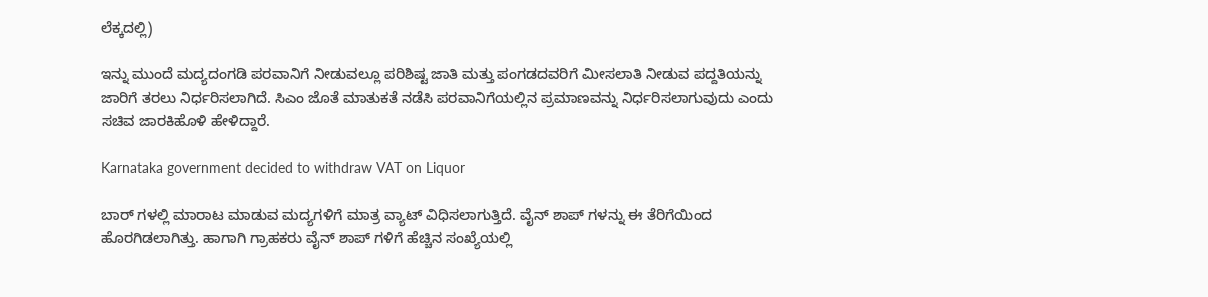ಲೆಕ್ಕದಲ್ಲಿ)

ಇನ್ನು ಮುಂದೆ ಮದ್ಯದಂಗಡಿ ಪರವಾನಿಗೆ ನೀಡುವಲ್ಲೂ ಪರಿಶಿಷ್ಟ ಜಾತಿ ಮತ್ತು ಪಂಗಡದವರಿಗೆ ಮೀಸಲಾತಿ ನೀಡುವ ಪದ್ದತಿಯನ್ನು ಜಾರಿಗೆ ತರಲು ನಿರ್ಧರಿಸಲಾಗಿದೆ. ಸಿಎಂ ಜೊತೆ ಮಾತುಕತೆ ನಡೆಸಿ ಪರವಾನಿಗೆಯಲ್ಲಿನ ಪ್ರಮಾಣವನ್ನು ನಿರ್ಧರಿಸಲಾಗುವುದು ಎಂದು ಸಚಿವ ಜಾರಕಿಹೊಳಿ ಹೇಳಿದ್ದಾರೆ.

Karnataka government decided to withdraw VAT on Liquor

ಬಾರ್ ಗಳಲ್ಲಿ ಮಾರಾಟ ಮಾಡುವ ಮದ್ಯಗಳಿಗೆ ಮಾತ್ರ ವ್ಯಾಟ್ ವಿಧಿಸಲಾಗುತ್ತಿದೆ. ವೈನ್ ಶಾಪ್ ಗಳನ್ನು ಈ ತೆರಿಗೆಯಿಂದ ಹೊರಗಿಡಲಾಗಿತ್ತು. ಹಾಗಾಗಿ ಗ್ರಾಹಕರು ವೈನ್ ಶಾಪ್ ಗಳಿಗೆ ಹೆಚ್ಚಿನ ಸಂಖ್ಯೆಯಲ್ಲಿ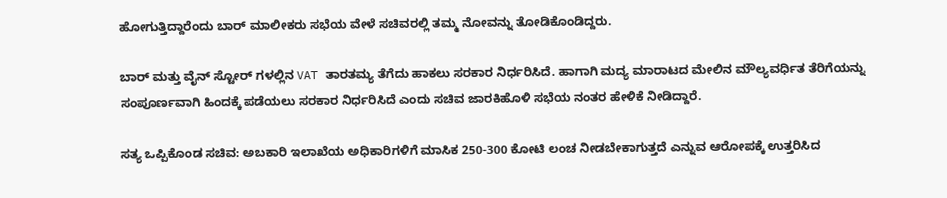ಹೋಗುತ್ತಿದ್ದಾರೆಂದು ಬಾರ್ ಮಾಲೀಕರು ಸಭೆಯ ವೇಳೆ ಸಚಿವರಲ್ಲಿ ತಮ್ಮ ನೋವನ್ನು ತೋಡಿಕೊಂಡಿದ್ದರು.

ಬಾರ್ ಮತ್ತು ವೈನ್ ಸ್ಟೋರ್ ಗಳಲ್ಲಿನ VAT ತಾರತಮ್ಯ ತೆಗೆದು ಹಾಕಲು ಸರಕಾರ ನಿರ್ಧರಿಸಿದೆ. ಹಾಗಾಗಿ ಮದ್ಯ ಮಾರಾಟದ ಮೇಲಿನ ಮೌಲ್ಯವರ್ಧಿತ ತೆರಿಗೆಯನ್ನು ಸಂಪೂರ್ಣವಾಗಿ ಹಿಂದಕ್ಕೆ ಪಡೆಯಲು ಸರಕಾರ ನಿರ್ಧರಿಸಿದೆ ಎಂದು ಸಚಿವ ಜಾರಕಿಹೊಳಿ ಸಭೆಯ ನಂತರ ಹೇಳಿಕೆ ನೀಡಿದ್ದಾರೆ.

ಸತ್ಯ ಒಪ್ಪಿಕೊಂಡ ಸಚಿವ: ಅಬಕಾರಿ ಇಲಾಖೆಯ ಅಧಿಕಾರಿಗಳಿಗೆ ಮಾಸಿಕ 250-300 ಕೋಟಿ ಲಂಚ ನೀಡಬೇಕಾಗುತ್ತದೆ ಎನ್ನುವ ಆರೋಪಕ್ಕೆ ಉತ್ತರಿಸಿದ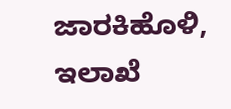ಜಾರಕಿಹೊಳಿ, ಇಲಾಖೆ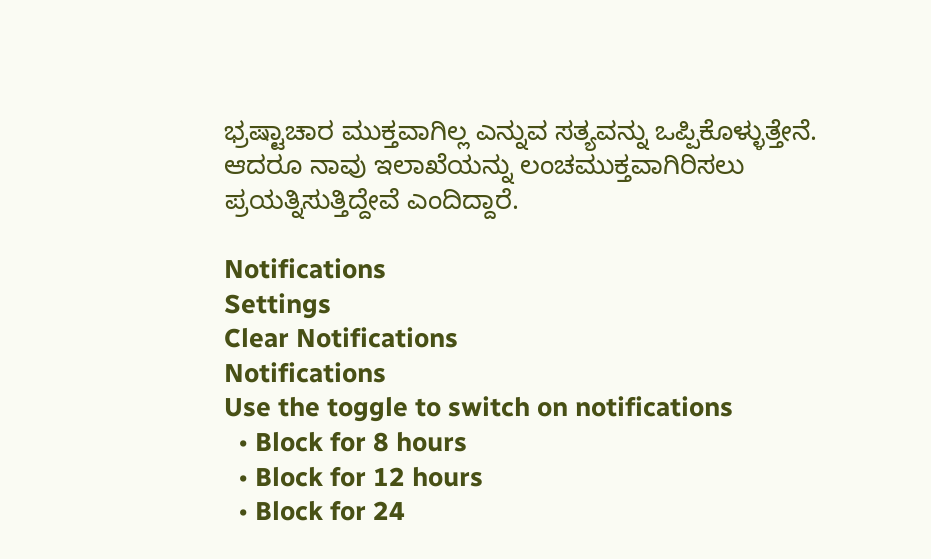ಭ್ರಷ್ಟಾಚಾರ ಮುಕ್ತವಾಗಿಲ್ಲ ಎನ್ನುವ ಸತ್ಯವನ್ನು ಒಪ್ಪಿಕೊಳ್ಳುತ್ತೇನೆ. ಆದರೂ ನಾವು ಇಲಾಖೆಯನ್ನು ಲಂಚಮುಕ್ತವಾಗಿರಿಸಲು ಪ್ರಯತ್ನಿಸುತ್ತಿದ್ದೇವೆ ಎಂದಿದ್ದಾರೆ.

Notifications
Settings
Clear Notifications
Notifications
Use the toggle to switch on notifications
  • Block for 8 hours
  • Block for 12 hours
  • Block for 24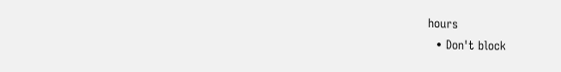hours
  • Don't block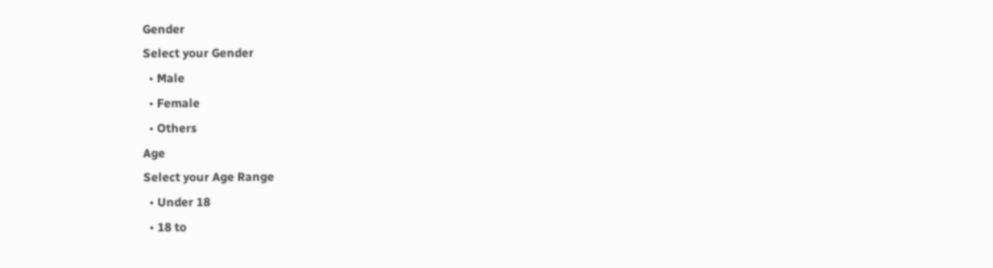Gender
Select your Gender
  • Male
  • Female
  • Others
Age
Select your Age Range
  • Under 18
  • 18 to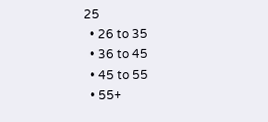25
  • 26 to 35
  • 36 to 45
  • 45 to 55
  • 55+